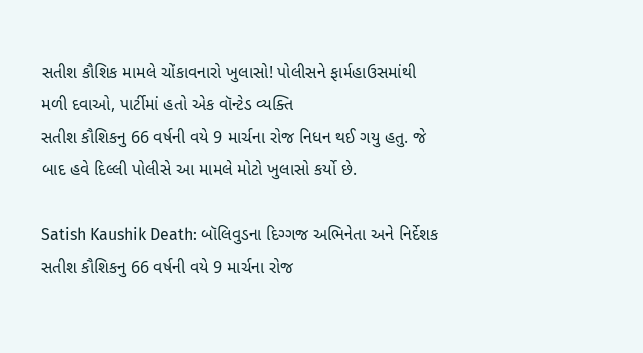સતીશ કૌશિક મામલે ચોંકાવનારો ખુલાસો! પોલીસને ફાર્મહાઉસમાંથી મળી દવાઓ, પાર્ટીમાં હતો એક વૉન્ટેડ વ્યક્તિ
સતીશ કૌશિકનુ 66 વર્ષની વયે 9 માર્ચના રોજ નિધન થઈ ગયુ હતુ. જે બાદ હવે દિલ્લી પોલીસે આ મામલે મોટો ખુલાસો કર્યો છે.

Satish Kaushik Death: બૉલિવુડના દિગ્ગજ અભિનેતા અને નિર્દેશક સતીશ કૌશિકનુ 66 વર્ષની વયે 9 માર્ચના રોજ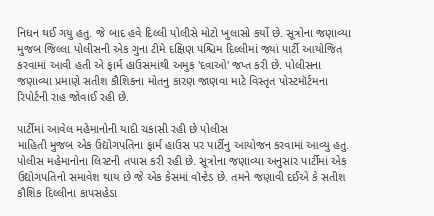નિધન થઈ ગયુ હતુ. જે બાદ હવે દિલ્લી પોલીસે મોટો ખુલાસો કર્યો છે. સૂત્રોના જણાવ્યા મુજબ જિલ્લા પોલીસની એક ગુના ટીમે દક્ષિણ પશ્ચિમ દિલ્લીમાં જ્યાં પાર્ટી આયોજિત કરવામાં આવી હતી એ ફાર્મ હાઉસમાંથી અમુક 'દવાઓ' જપ્ત કરી છે. પોલીસના જણાવ્યા પ્રમાણે સતીશ કૌશિકના મોતનુ કારણ જાણવા માટે વિસ્તૃત પોસ્ટમૉર્ટમના રિપોર્ટની રાહ જોવાઈ રહી છે.

પાર્ટીમાં આવેલ મહેમાનોની યાદી ચકાસી રહી છે પોલીસ
માહિતી મુજબ એક ઉદ્યોગપતિના ફાર્મ હાઉસ પર પાર્ટીનુ આયોજન કરવામાં આવ્યુ હતુ. પોલીસ મહેમાનોના લિસ્ટની તપાસ કરી રહી છે. સૂત્રોના જણાવ્યા અનુસાર પાર્ટીમાં એક ઉદ્યોગપતિનો સમાવેશ થાય છે જે એક કેસમાં વૉન્ટેડ છે. તમને જણાવી દઈએ કે સતીશ કૌશિક દિલ્લીના કાપસહેડા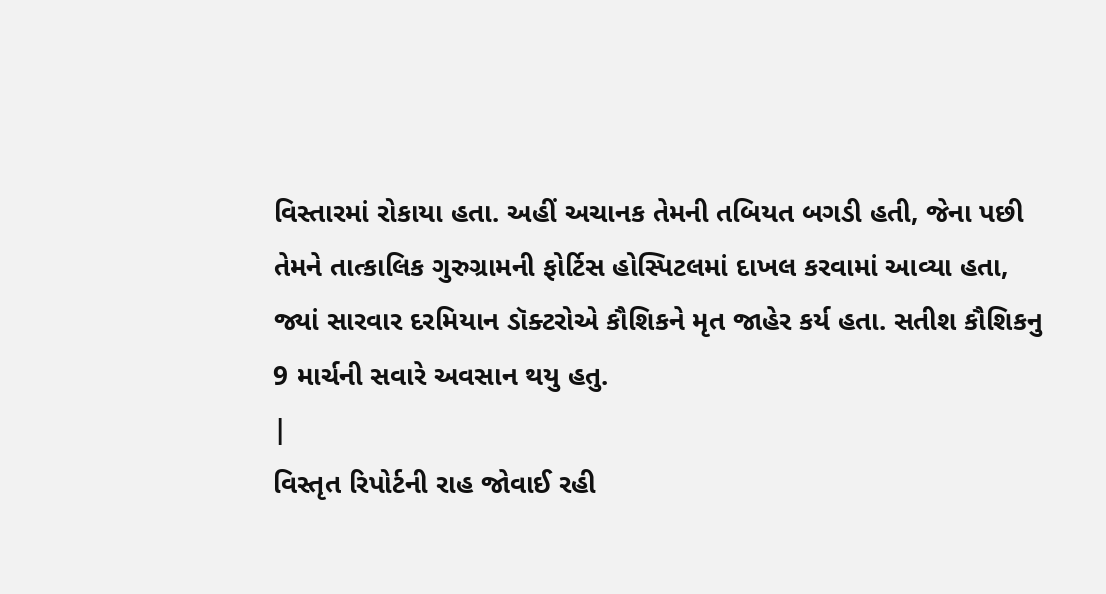વિસ્તારમાં રોકાયા હતા. અહીં અચાનક તેમની તબિયત બગડી હતી, જેના પછી તેમને તાત્કાલિક ગુરુગ્રામની ફોર્ટિસ હોસ્પિટલમાં દાખલ કરવામાં આવ્યા હતા, જ્યાં સારવાર દરમિયાન ડૉક્ટરોએ કૌશિકને મૃત જાહેર કર્ય હતા. સતીશ કૌશિકનુ 9 માર્ચની સવારે અવસાન થયુ હતુ.
|
વિસ્તૃત રિપોર્ટની રાહ જોવાઈ રહી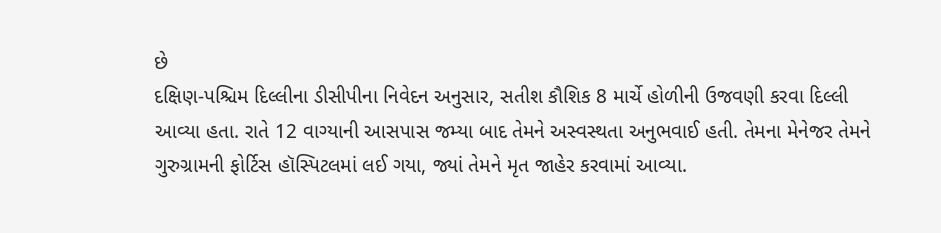છે
દક્ષિણ-પશ્ચિમ દિલ્લીના ડીસીપીના નિવેદન અનુસાર, સતીશ કૌશિક 8 માર્ચે હોળીની ઉજવણી કરવા દિલ્લી આવ્યા હતા. રાતે 12 વાગ્યાની આસપાસ જમ્યા બાદ તેમને અસ્વસ્થતા અનુભવાઈ હતી. તેમના મેનેજર તેમને ગુરુગ્રામની ફોર્ટિસ હૉસ્પિટલમાં લઈ ગયા, જ્યાં તેમને મૃત જાહેર કરવામાં આવ્યા.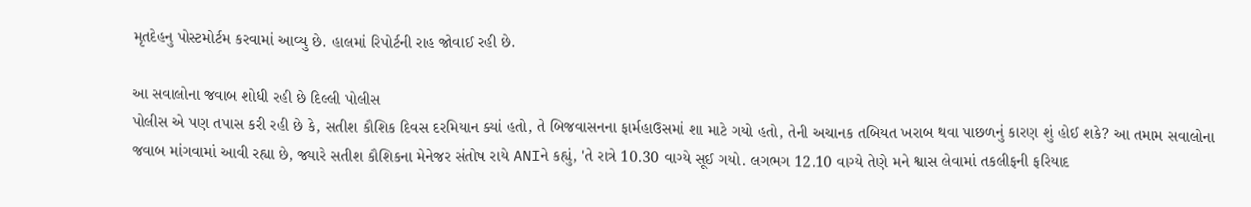મૃતદેહનુ પોસ્ટમોર્ટમ કરવામાં આવ્યુ છે. હાલમાં રિપોર્ટની રાહ જોવાઈ રહી છે.

આ સવાલોના જવાબ શોધી રહી છે દિલ્લી પોલીસ
પોલીસ એ પણ તપાસ કરી રહી છે કે, સતીશ કૌશિક દિવસ દરમિયાન ક્યાં હતો, તે બિજવાસનના ફાર્મહાઉસમાં શા માટે ગયો હતો, તેની અચાનક તબિયત ખરાબ થવા પાછળનું કારણ શું હોઈ શકે? આ તમામ સવાલોના જવાબ માંગવામાં આવી રહ્યા છે, જ્યારે સતીશ કૌશિકના મેનેજર સંતોષ રાયે ANIને કહ્યું, 'તે રાત્રે 10.30 વાગ્યે સૂઈ ગયો. લગભગ 12.10 વાગ્યે તેણે મને શ્વાસ લેવામાં તકલીફની ફરિયાદ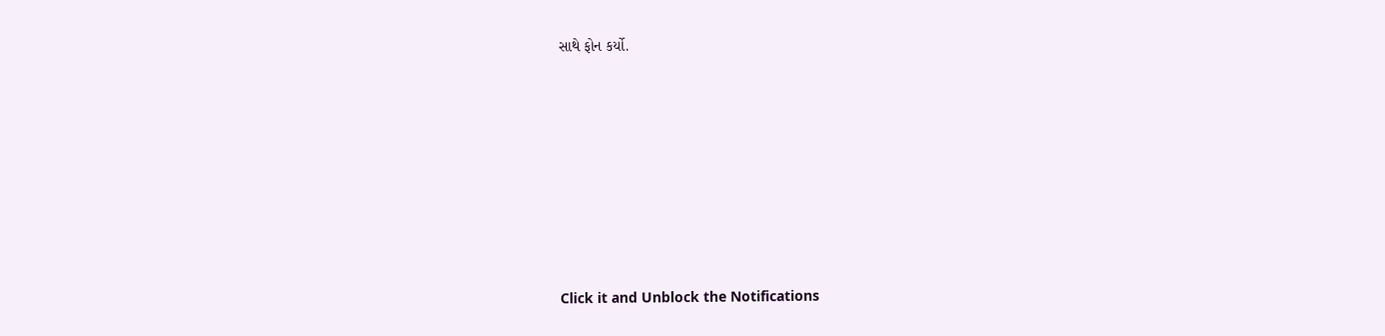સાથે ફોન કર્યો.












Click it and Unblock the Notifications